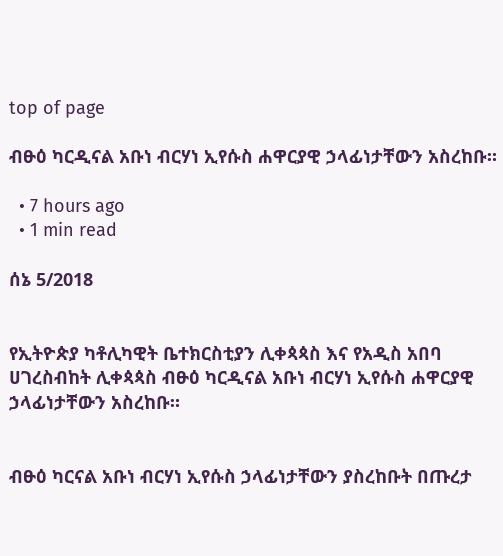top of page

ብፁዕ ካርዲናል አቡነ ብርሃነ ኢየሱስ ሐዋርያዊ ኃላፊነታቸውን አስረከቡ።

  • 7 hours ago
  • 1 min read

ሰኔ 5/2018


የኢትዮጵያ ካቶሊካዊት ቤተክርስቲያን ሊቀጳጳስ እና የአዲስ አበባ ሀገረስብከት ሊቀጳጳስ ብፁዕ ካርዲናል አቡነ ብርሃነ ኢየሱስ ሐዋርያዊ ኃላፊነታቸውን አስረከቡ።


ብፁዕ ካርናል አቡነ ብርሃነ ኢየሱስ ኃላፊነታቸውን ያስረከቡት በጡረታ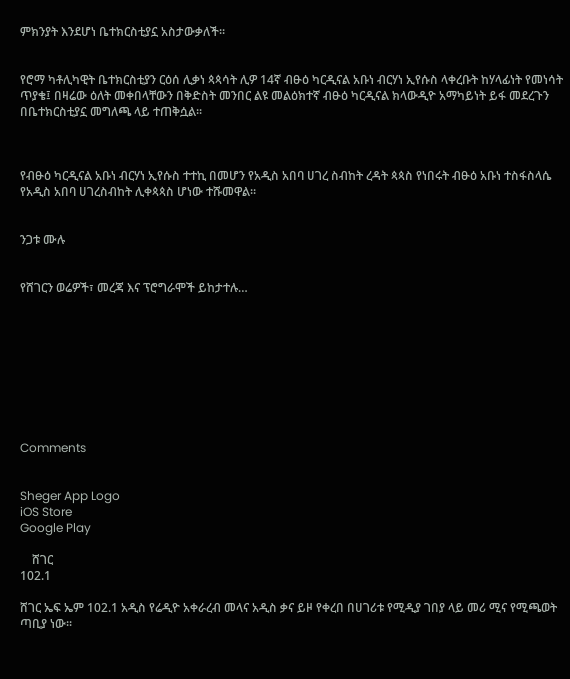ምክንያት እንደሆነ ቤተክርስቲያኗ አስታውቃለች፡፡


የሮማ ካቶሊካዊት ቤተክርስቲያን ርዕሰ ሊቃነ ጳጳሳት ሊዎ 14ኛ ብፁዕ ካርዲናል አቡነ ብርሃነ ኢየሱስ ላቀረቡት ከሃላፊነት የመነሳት ጥያቄ፤ በዛሬው ዕለት መቀበላቸውን በቅድስት መንበር ልዩ መልዕክተኛ ብፁዕ ካርዲናል ክላውዲዮ አማካይነት ይፋ መደረጉን በቤተክርስቲያኗ መግለጫ ላይ ተጠቅሷል፡፡



የብፁዕ ካርዲናል አቡነ ብርሃነ ኢየሱስ ተተኪ በመሆን የአዲስ አበባ ሀገረ ስብከት ረዳት ጳጳስ የነበሩት ብፁዕ አቡነ ተስፋስላሴ የአዲስ አበባ ሀገረስብከት ሊቀጳጳስ ሆነው ተሹመዋል።


ንጋቱ ሙሉ


የሸገርን ወሬዎች፣ መረጃ እና ፕሮግራሞች ይከታተሉ…









Comments


Sheger App Logo
iOS Store
Google Play

    ሸገር
102.1

ሸገር ኤፍ ኤም 102.1 አዲስ የሬዲዮ አቀራረብ መላና አዲስ ቃና ይዞ የቀረበ በሀገሪቱ የሚዲያ ገበያ ላይ መሪ ሚና የሚጫወት ጣቢያ ነው፡፡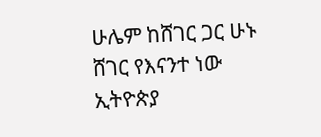ሁሌም ከሸገር ጋር ሁኑ
ሸገር የእናንተ ነው
ኢትዮጵያ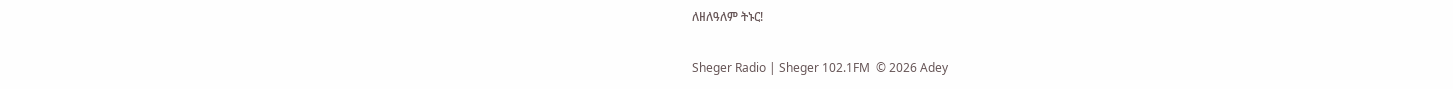ለዘለዓለም ትኑር!

Sheger Radio | Sheger 102.1FM  © 2026 Adey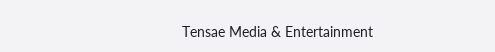Tensae Media & Entertainment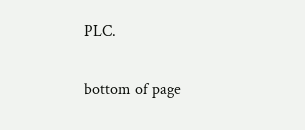PLC.

bottom of page